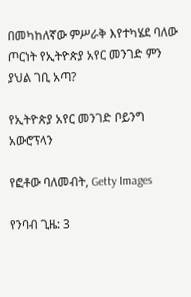በመካከለኛው ምሥራቅ እየተካሄደ ባለው ጦርነት የኢትዮጵያ አየር መንገድ ምን ያህል ገቢ አጣ?

የኢትዮጵያ አየር መንገድ ቦይንግ አውሮፕላን

የፎቶው ባለመብት, Getty Images

የንባብ ጊዜ: 3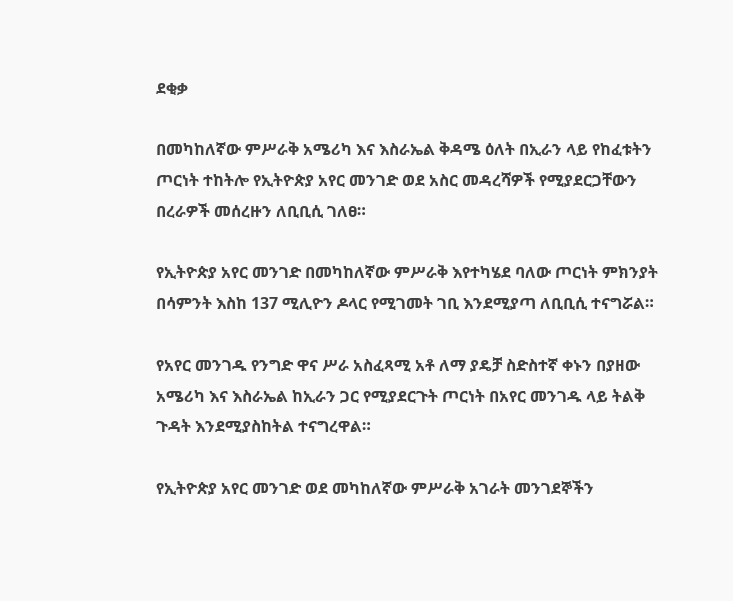ደቂቃ

በመካከለኛው ምሥራቅ አሜሪካ እና እስራኤል ቅዳሜ ዕለት በኢራን ላይ የከፈቱትን ጦርነት ተከትሎ የኢትዮጵያ አየር መንገድ ወደ አስር መዳረሻዎች የሚያደርጋቸውን በረራዎች መሰረዙን ለቢቢሲ ገለፀ።

የኢትዮጵያ አየር መንገድ በመካከለኛው ምሥራቅ እየተካሄደ ባለው ጦርነት ምክንያት በሳምንት እስከ 137 ሚሊዮን ዶላር የሚገመት ገቢ እንደሚያጣ ለቢቢሲ ተናግሯል።

የአየር መንገዱ የንግድ ዋና ሥራ አስፈጻሚ አቶ ለማ ያዴቻ ስድስተኛ ቀኑን በያዘው አሜሪካ እና እስራኤል ከኢራን ጋር የሚያደርጉት ጦርነት በአየር መንገዱ ላይ ትልቅ ጉዳት እንደሚያስከትል ተናግረዋል።

የኢትዮጵያ አየር መንገድ ወደ መካከለኛው ምሥራቅ አገራት መንገደኞችን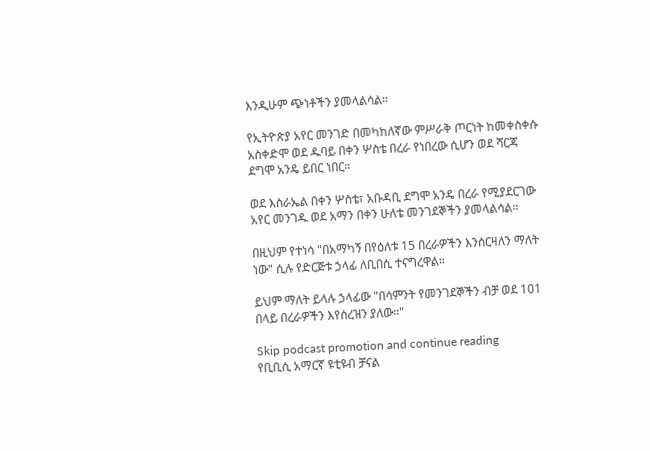እንዲሁም ጭነቶችን ያመላልሳል።

የኢትዮጵያ አየር መንገድ በመካከለኛው ምሥራቅ ጦርነት ከመቀስቀሱ አስቀድሞ ወደ ዱባይ በቀን ሦስቴ በረራ የነበረው ሲሆን ወደ ሻርጃ ደግሞ አንዴ ይበር ነበር።

ወደ እስራኤል በቀን ሦስቴ፣ አቡዳቢ ደግሞ አንዴ በረራ የሚያደርገው አየር መንገዱ ወደ አማን በቀን ሁለቴ መንገደኞችን ያመላልሳል።

በዚህም የተነሳ "በአማካኝ በየዕለቱ 15 በረራዎችን እንሰርዛለን ማለት ነው" ሲሉ የድርጅቱ ኃላፊ ለቢበሲ ተናግረዋል።

ይህም ማለት ይላሉ ኃላፊው "በሳምንት የመንገደኞችን ብቻ ወደ 101 በላይ በረራዎችን እየሰረዝን ያለው።"

Skip podcast promotion and continue reading
የቢቢሲ አማርኛ ዩቲዩብ ቻናል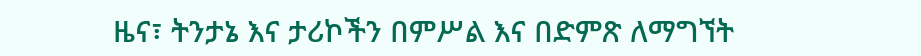ዜና፣ ትንታኔ እና ታሪኮችን በምሥል እና በድምጽ ለማግኘት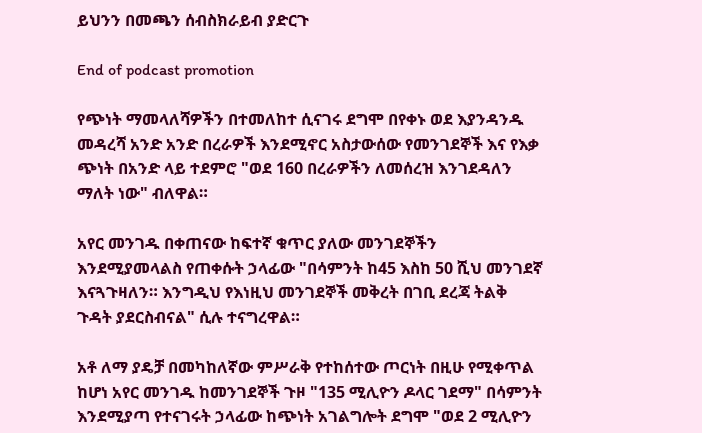ይህንን በመጫን ሰብስክራይብ ያድርጉ

End of podcast promotion

የጭነት ማመላለሻዎችን በተመለከተ ሲናገሩ ደግሞ በየቀኑ ወደ እያንዳንዱ መዳረሻ አንድ አንድ በረራዎች እንደሚኖር አስታውሰው የመንገደኞች እና የእቃ ጭነት በአንድ ላይ ተደምሮ "ወደ 160 በረራዎችን ለመሰረዝ እንገደዳለን ማለት ነው" ብለዋል።

አየር መንገዱ በቀጠናው ከፍተኛ ቁጥር ያለው መንገደኞችን እንደሚያመላልስ የጠቀሱት ኃላፊው "በሳምንት ከ45 እስከ 50 ሺህ መንገደኛ እናጓጉዛለን። እንግዲህ የእነዚህ መንገደኞች መቅረት በገቢ ደረጃ ትልቅ ጉዳት ያደርስብናል" ሲሉ ተናግረዋል።

አቶ ለማ ያዴቻ በመካከለኛው ምሥራቅ የተከሰተው ጦርነት በዚሁ የሚቀጥል ከሆነ አየር መንገዱ ከመንገደኞች ጉዞ "135 ሚሊዮን ዶላር ገደማ" በሳምንት እንደሚያጣ የተናገሩት ኃላፊው ከጭነት አገልግሎት ደግሞ "ወደ 2 ሚሊዮን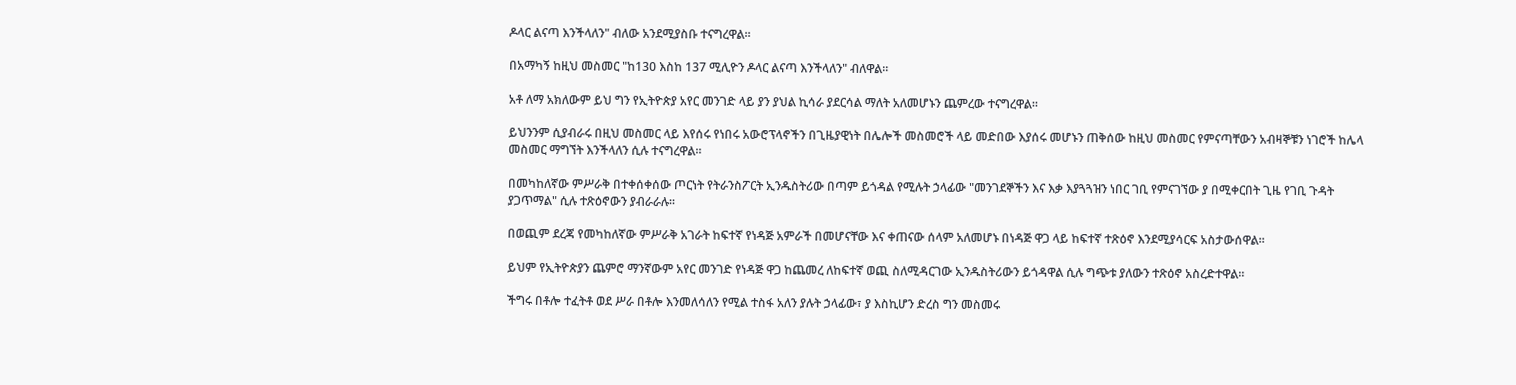ዶላር ልናጣ እንችላለን" ብለው አንደሚያስቡ ተናግረዋል።

በአማካኝ ከዚህ መስመር "ከ130 እስከ 137 ሚሊዮን ዶላር ልናጣ እንችላለን" ብለዋል።

አቶ ለማ አክለውም ይህ ግን የኢትዮጵያ አየር መንገድ ላይ ያን ያህል ኪሳራ ያደርሳል ማለት አለመሆኑን ጨምረው ተናግረዋል።

ይህንንም ሲያብራሩ በዚህ መስመር ላይ እየሰሩ የነበሩ አውሮፕላኖችን በጊዜያዊነት በሌሎች መስመሮች ላይ መድበው እያሰሩ መሆኑን ጠቅሰው ከዚህ መስመር የምናጣቸውን አብዛኞቹን ነገሮች ከሌላ መስመር ማግኘት እንችላለን ሲሉ ተናግረዋል።

በመካከለኛው ምሥራቅ በተቀሰቀሰው ጦርነት የትራንስፖርት ኢንዱስትሪው በጣም ይጎዳል የሚሉት ኃላፊው "መንገደኞችን እና እቃ እያጓጓዝን ነበር ገቢ የምናገኘው ያ በሚቀርበት ጊዜ የገቢ ጉዳት ያጋጥማል" ሲሉ ተጽዕኖውን ያብራራሉ።

በወጪም ደረጃ የመካከለኛው ምሥራቅ አገራት ከፍተኛ የነዳጅ አምራች በመሆናቸው እና ቀጠናው ሰላም አለመሆኑ በነዳጅ ዋጋ ላይ ከፍተኛ ተጽዕኖ እንደሚያሳርፍ አስታውሰዋል።

ይህም የኢትዮጵያን ጨምሮ ማንኛውም አየር መንገድ የነዳጅ ዋጋ ከጨመረ ለከፍተኛ ወጪ ስለሚዳርገው ኢንዱስትሪውን ይጎዳዋል ሲሉ ግጭቱ ያለውን ተጽዕኖ አስረድተዋል።

ችግሩ በቶሎ ተፈትቶ ወደ ሥራ በቶሎ እንመለሳለን የሚል ተስፋ አለን ያሉት ኃላፊው፣ ያ እስኪሆን ድረስ ግን መስመሩ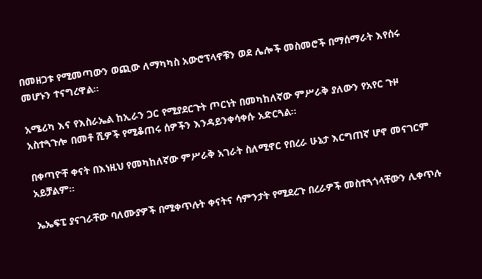በመዘጋቱ የሚመጣውን ወጪው ለማካካስ አውሮፕላኖቹን ወደ ሌሎች መስመሮች በማሰማራት እየሰሩ መሆኑን ተናግረዋል።

አሜሪካ እና የእስራኤል ከኢራን ጋር የሚያደርጉት ጦርነት በመካከለኛው ምሥራቅ ያለውን የአየር ጉዞ አስተጓጉሎ በመቶ ሺዎች የሚቆጠሩ ሰዎችን እንዳይንቀሳቀሱ አድርጓል።

በቀጣዮቸ ቀናት በእነዚህ የመካከለኛው ምሥራቅ አገራት ስለሚኖር የበረራ ሁኔታ እርግጠኛ ሆኖ መናገርም አይቻልም።

ኤኤፍፒ ያናገራቸው ባለሙያዎች በሚቀጥሉት ቀናትና ሳምንታት የሚደረጉ በረራዎች መስተጓጎላቸውን ሊቀጥሉ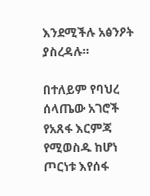እንደሚችሉ አፅንዖት ያስረዳሉ።

በተለይም የባህረ ሰላጤው አገሮች የአጸፋ እርምጃ የሚወስዱ ከሆነ ጦርነቱ እየሰፋ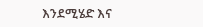እንደሚሄድ እና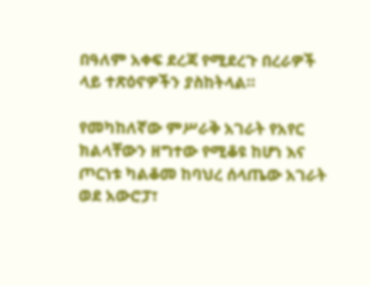በዓለም አቀፍ ደረጃ የሚደረጉ በረራዎች ላይ ተጽዕኖዎችን ያስከትላል።

የመካከለኛው ምሥራቅ አገራት የአየር ክልላቸውን ዘግተው የሚቆዩ ከሆነ እና ጦርነቱ ካልቆመ ከባህረ ሰላጤው አገራት ወደ አውሮፓ፣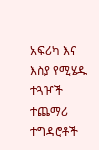አፍሪካ እና እስያ የሚሄዱ ተጓዦች ተጨማሪ ተግዳሮቶች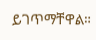ይገጥማቸዋል።